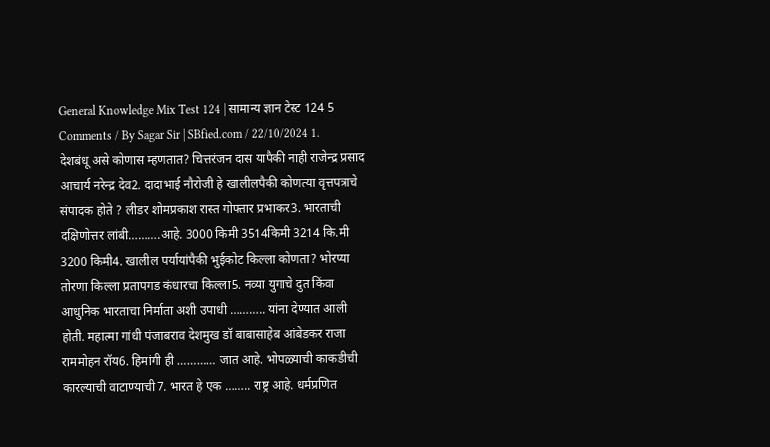General Knowledge Mix Test 124 | सामान्य ज्ञान टेस्ट 124 5 Comments / By Sagar Sir | SBfied.com / 22/10/2024 1. देशबंधू असे कोणास म्हणतात? चित्तरंजन दास यापैकी नाही राजेन्द्र प्रसाद आचार्य नरेन्द्र देव2. दादाभाई नौरोजी हे खालीलपैकी कोणत्या वृत्तपत्राचे संपादक होते ? लीडर शोमप्रकाश रास्त गोफ्तार प्रभाकर3. भारताची दक्षिणोत्तर लांबी……….आहे. 3000 किमी 3514किमी 3214 कि.मी 3200 किमी4. खालील पर्यायांपैकी भुईकोट किल्ला कोणता? भोरप्या तोरणा किल्ला प्रतापगड कंधारचा किल्ला5. नव्या युगाचे दुत किंवा आधुनिक भारताचा निर्माता अशी उपाधी ……….. यांना देण्यात आली होती. महात्मा गांधी पंजाबराव देशमुख डॉ बाबासाहेब आंबेडकर राजा राममोहन रॉय6. हिमांगी ही ………… जात आहे. भोपळ्याची काकडीची कारल्याची वाटाण्याची7. भारत हे एक …….. राष्ट्र आहे. धर्मप्रणित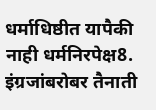धर्माधिष्ठीत यापैकी नाही धर्मनिरपेक्ष8. इंग्रजांबरोबर तैनाती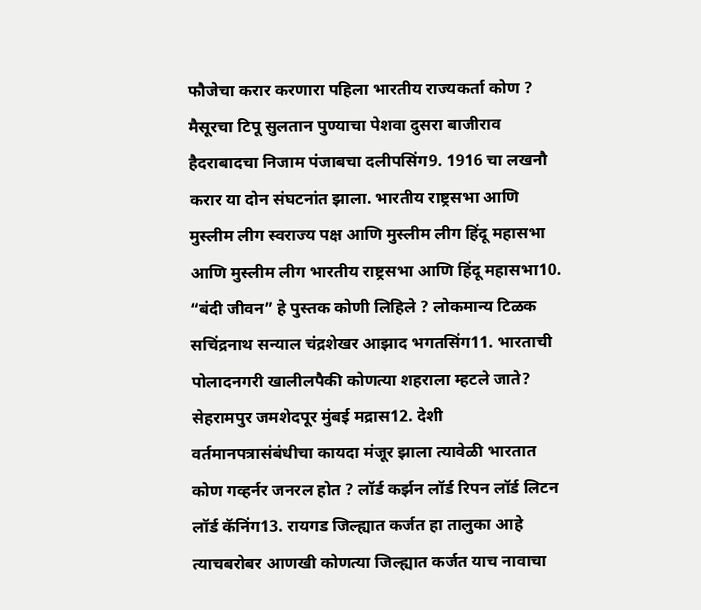फौजेचा करार करणारा पहिला भारतीय राज्यकर्ता कोण ? मैसूरचा टिपू सुलतान पुण्याचा पेशवा दुसरा बाजीराव हैदराबादचा निजाम पंजाबचा दलीपसिंग9. 1916 चा लखनौ करार या दोन संघटनांत झाला. भारतीय राष्ट्रसभा आणि मुस्लीम लीग स्वराज्य पक्ष आणि मुस्लीम लीग हिंदू महासभा आणि मुस्लीम लीग भारतीय राष्ट्रसभा आणि हिंदू महासभा10. “बंदी जीवन” हे पुस्तक कोणी लिहिले ? लोकमान्य टिळक सचिंद्रनाथ सन्याल चंद्रशेखर आझाद भगतसिंग11. भारताची पोलादनगरी खालीलपैकी कोणत्या शहराला म्हटले जाते? सेहरामपुर जमशेदपूर मुंबई मद्रास12. देशी वर्तमानपत्रासंबंधीचा कायदा मंजूर झाला त्यावेळी भारतात कोण गव्हर्नर जनरल होत ? लॉर्ड कर्झन लॉर्ड रिपन लॉर्ड लिटन लॉर्ड कॅनिंग13. रायगड जिल्ह्यात कर्जत हा तालुका आहे त्याचबरोबर आणखी कोणत्या जिल्ह्यात कर्जत याच नावाचा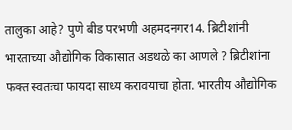तालुका आहे? पुणे बीड परभणी अहमदनगर14. ब्रिटीशांनी भारताच्या औद्योगिक विकासात अडथळे का आणले ? ब्रिटीशांना फक्त स्वतःचा फायदा साध्य करावयाचा होता. भारतीय औद्योगिक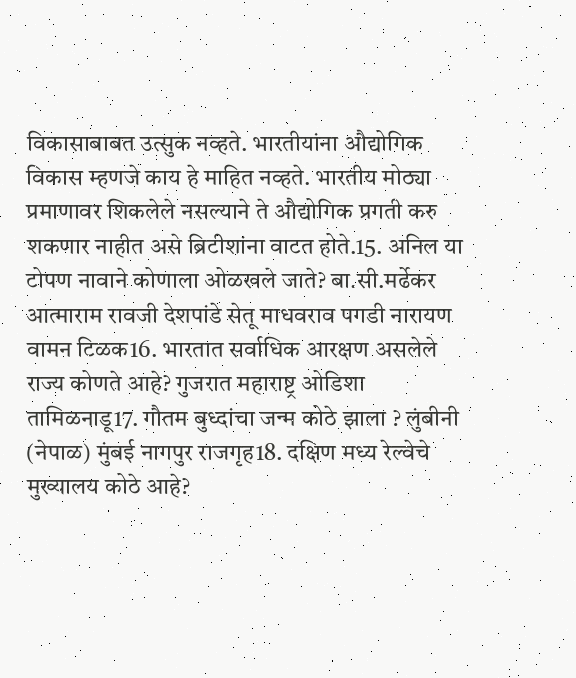विकासाबाबत उत्सुक नव्हते. भारतीयांना औद्योगिक विकास म्हणजे काय हे माहित नव्हते. भारतीय मोठ्या प्रमाणावर शिकलेले नसल्याने ते औद्योगिक प्रगती करु शकणार नाहीत असे ब्रिटीशांना वाटत होते.15. अनिल या टोपण नावाने कोणाला ओळखले जाते? बा.सी.मर्ढेकर आत्माराम रावजी देशपांडे सेतू माधवराव पगडी नारायण वामन टिळक16. भारतात सर्वाधिक आरक्षण असलेले राज्य कोणते आहे? गुजरात महाराष्ट्र ओडिशा तामिळनाडू17. गौतम बुध्दांचा जन्म कोठे झाला ? लुंबीनी (नेपाळ) मुंबई नागपुर राजगृह18. दक्षिण मध्य रेल्वेचे मुख्यालय कोठे आहे?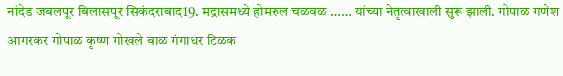नांदेड जबलपूर बिलासपूर सिकंदराबाद19. मद्रासमध्ये होमरुल चळवळ …… यांच्या नेतृत्वाखाली सुरू झाली. गोपाळ गणेश आगरकर गोपाळ कृष्ण गोखले बाळ गंगाधर टिळक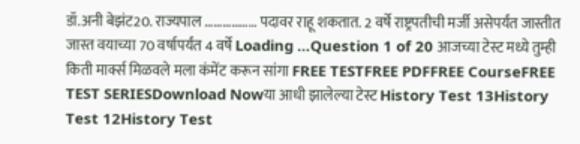डॉ.अनी बेझंट20. राज्यपाल ……………… पदावर राहू शकतात. 2 वर्षे राष्ट्रपतीची मर्जी असेपर्यंत जास्तीत जास्त वयाच्या 70 वर्षापर्यंत 4 वर्षे Loading …Question 1 of 20 आजच्या टेस्ट मध्ये तुम्ही किती मार्क्स मिळवले मला कंमेंट करून सांगा FREE TESTFREE PDFFREE CourseFREE TEST SERIESDownload Nowया आधी झालेल्या टेस्ट History Test 13History Test 12History Test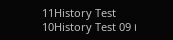11History Test 10History Test 09 ।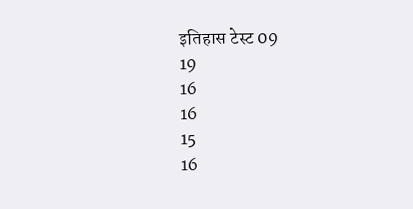इतिहास टेस्ट 09
19
16
16
15
16